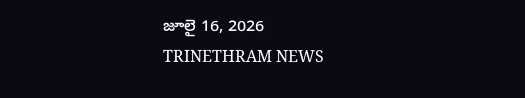జూలై 16, 2026
TRINETHRAM NEWS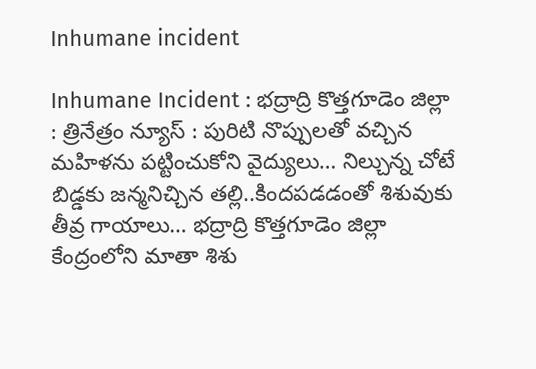Inhumane incident

Inhumane Incident : భద్రాద్రి కొత్తగూడెం జిల్లా : త్రినేత్రం న్యూస్ : పురిటి నొప్పులతో వచ్చిన మహిళను పట్టించుకోని వైద్యులు… నిల్చున్న చోటే బిడ్డకు జన్మనిచ్చిన తల్లి..కిందపడడంతో శిశువుకు తీవ్ర గాయాలు… భద్రాద్రి కొత్తగూడెం జిల్లా కేంద్రంలోని మాతా శిశు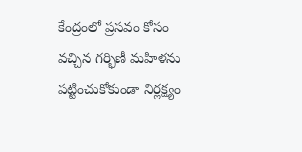కేంద్రంలో ప్రసవం కోసం వచ్చిన గర్భిణీ మహిళను పట్టించుకోకుండా నిర్లక్ష్యం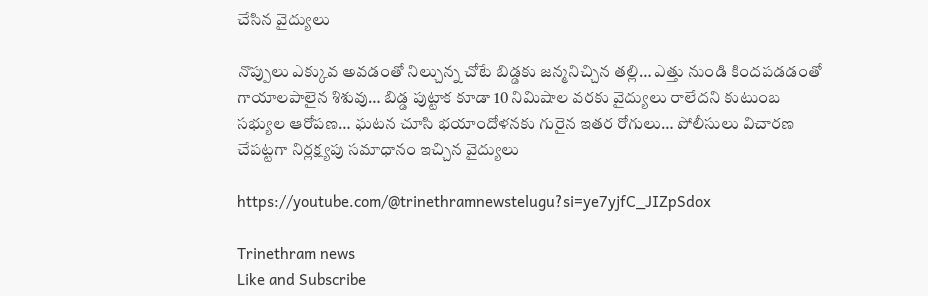చేసిన వైద్యులు

నొప్పులు ఎక్కువ అవడంతో నిల్చున్న చోటే బిడ్డకు జన్మనిచ్చిన తల్లి… ఎత్తు నుండి కిందపడడంతో గాయాలపాలైన శిశువు… బిడ్డ పుట్టాక కూడా 10 నిమిషాల వరకు వైద్యులు రాలేదని కుటుంబ సభ్యుల ఆరోపణ… ఘటన చూసి భయాందోళనకు గురైన ఇతర రోగులు… పోలీసులు విచారణ చేపట్టగా నిర్లక్ష్యపు సమాధానం ఇచ్చిన వైద్యులు

https://youtube.com/@trinethramnewstelugu?si=ye7yjfC_JIZpSdox

Trinethram news
Like and Subscribe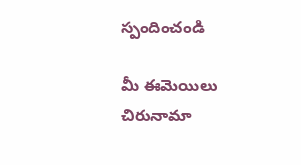స్పందించండి

మీ ఈమెయిలు చిరునామా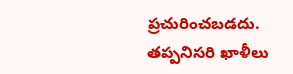ప్రచురించబడదు. తప్పనిసరి ఖాళీలు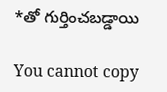*తో గుర్తించబడ్డాయి

You cannot copy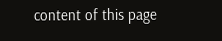content of this page